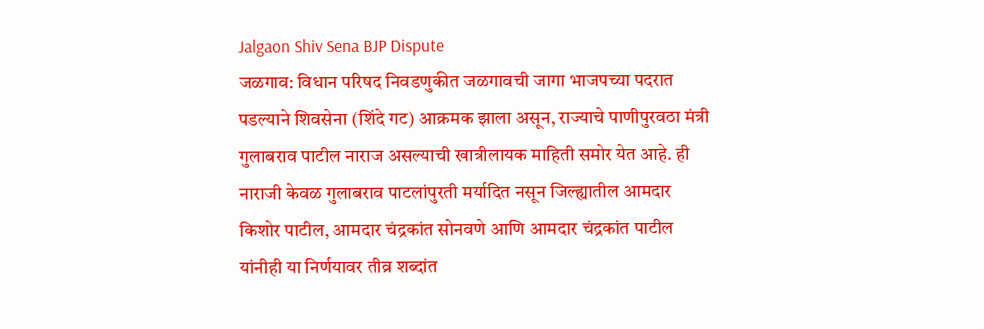Jalgaon Shiv Sena BJP Dispute
जळगाव: विधान परिषद निवडणुकीत जळगावची जागा भाजपच्या पदरात पडल्याने शिवसेना (शिंदे गट) आक्रमक झाला असून, राज्याचे पाणीपुरवठा मंत्री गुलाबराव पाटील नाराज असल्याची खात्रीलायक माहिती समोर येत आहे. ही नाराजी केवळ गुलाबराव पाटलांपुरती मर्यादित नसून जिल्ह्यातील आमदार किशोर पाटील, आमदार चंद्रकांत सोनवणे आणि आमदार चंद्रकांत पाटील यांनीही या निर्णयावर तीव्र शब्दांत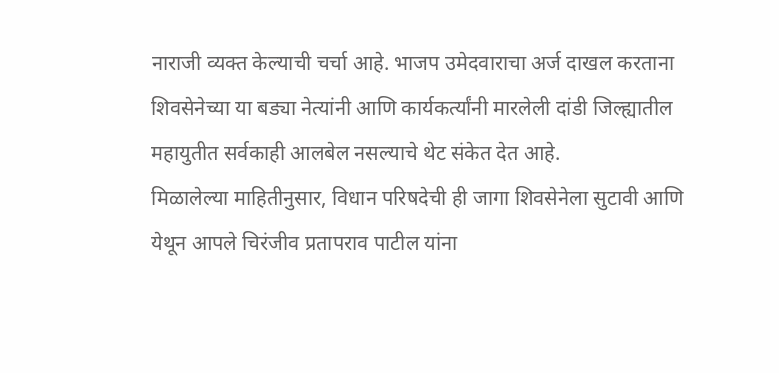नाराजी व्यक्त केल्याची चर्चा आहे. भाजप उमेदवाराचा अर्ज दाखल करताना शिवसेनेच्या या बड्या नेत्यांनी आणि कार्यकर्त्यांनी मारलेली दांडी जिल्ह्यातील महायुतीत सर्वकाही आलबेल नसल्याचे थेट संकेत देत आहे.
मिळालेल्या माहितीनुसार, विधान परिषदेची ही जागा शिवसेनेला सुटावी आणि येथून आपले चिरंजीव प्रतापराव पाटील यांना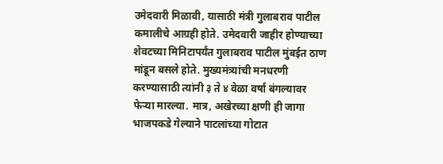उमेदवारी मिळावी, यासाठी मंत्री गुलाबराव पाटील कमालीचे आग्रही होते. उमेदवारी जाहीर होण्याच्या शेवटच्या मिनिटापर्यंत गुलाबराव पाटील मुंबईत ठाण मांडून बसले होते. मुख्यमंत्र्यांची मनधरणी करण्यासाठी त्यांनी ३ ते ४ वेळा वर्षा बंगल्यावर फेऱ्या मारल्या. मात्र, अखेरच्या क्षणी ही जागा भाजपकडे गेल्याने पाटलांच्या गोटात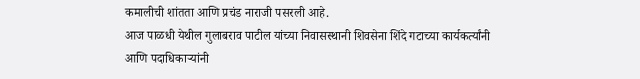कमालीची शांतता आणि प्रचंड नाराजी पसरली आहे.
आज पाळधी येथील गुलाबराव पाटील यांच्या निवासस्थानी शिवसेना शिंदे गटाच्या कार्यकर्त्यांनी आणि पदाधिकाऱ्यांनी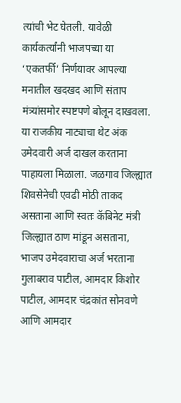त्यांची भेट घेतली. यावेळी कार्यकर्त्यांनी भाजपच्या या ‘एकतर्फी’ निर्णयावर आपल्या मनातील खदखद आणि संताप मंत्र्यांसमोर स्पष्टपणे बोलून दाखवला.
या राजकीय नाट्याचा थेट अंक उमेदवारी अर्ज दाखल करताना पाहायला मिळाला. जळगाव जिल्ह्यात शिवसेनेची एवढी मोठी ताकद असताना आणि स्वतः कॅबिनेट मंत्री जिल्ह्यात ठाण मांडून असताना, भाजप उमेदवाराचा अर्ज भरताना गुलाबराव पाटील, आमदार किशोर पाटील, आमदार चंद्रकांत सोनवणे आणि आमदार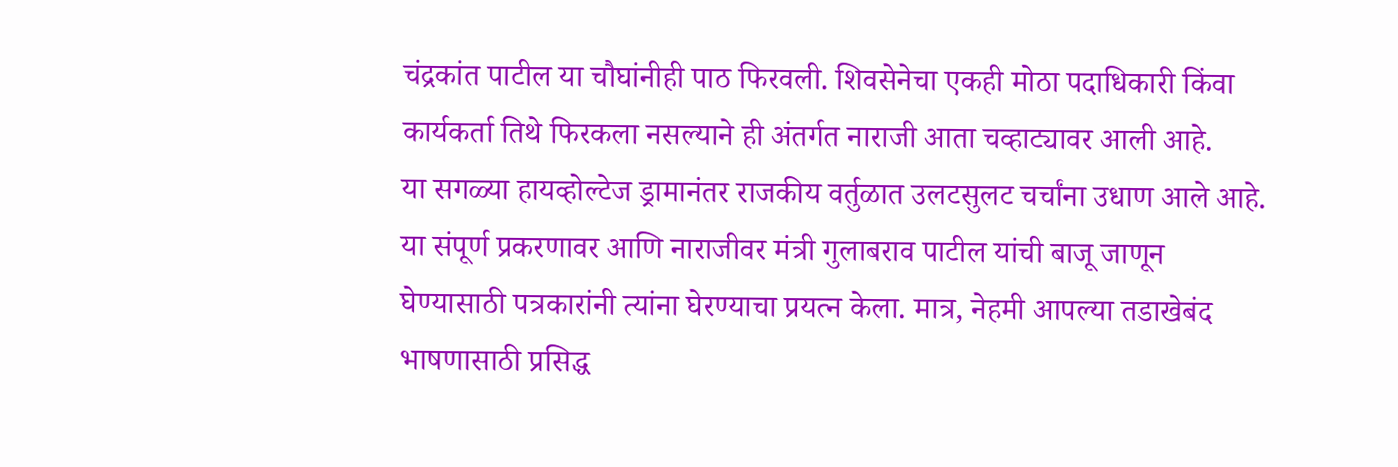चंद्रकांत पाटील या चौघांनीही पाठ फिरवली. शिवसेनेचा एकही मोठा पदाधिकारी किंवा कार्यकर्ता तिथे फिरकला नसल्याने ही अंतर्गत नाराजी आता चव्हाट्यावर आली आहे.
या सगळ्या हायव्होल्टेज ड्रामानंतर राजकीय वर्तुळात उलटसुलट चर्चांना उधाण आले आहे. या संपूर्ण प्रकरणावर आणि नाराजीवर मंत्री गुलाबराव पाटील यांची बाजू जाणून घेण्यासाठी पत्रकारांनी त्यांना घेरण्याचा प्रयत्न केला. मात्र, नेहमी आपल्या तडाखेबंद भाषणासाठी प्रसिद्ध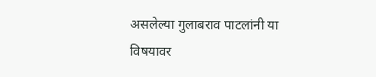असलेल्या गुलाबराव पाटलांनी या विषयावर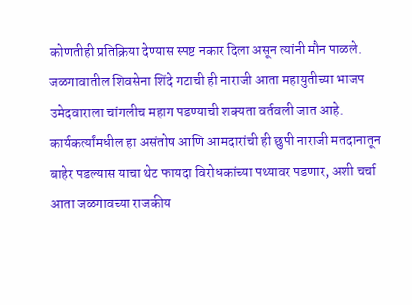कोणतीही प्रतिक्रिया देण्यास स्पष्ट नकार दिला असून त्यांनी मौन पाळले.
जळगावातील शिवसेना शिंदे गटाची ही नाराजी आता महायुतीच्या भाजप उमेदवाराला चांगलीच महाग पडण्याची शक्यता वर्तवली जात आहे. कार्यकर्त्यांमधील हा असंतोष आणि आमदारांची ही छुपी नाराजी मतदानातून बाहेर पडल्यास याचा थेट फायदा विरोधकांच्या पथ्यावर पडणार, अशी चर्चा आता जळगावच्या राजकीय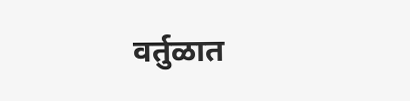वर्तुळात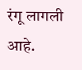रंगू लागली आहे.